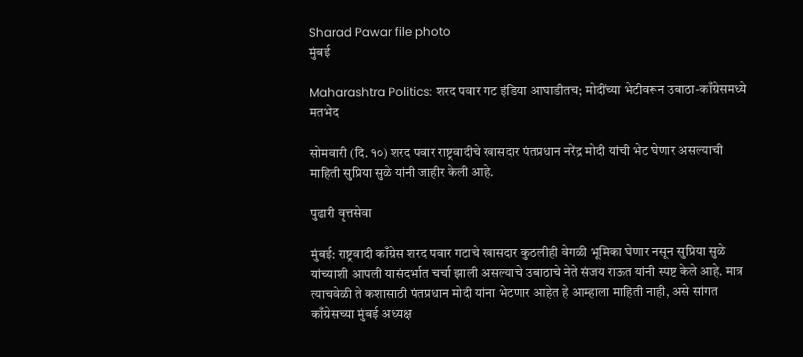Sharad Pawar file photo
मुंबई

Maharashtra Politics: शरद पवार गट इंडिया आघाडीतच; मोदींच्या भेटीवरून उबाठा-काँग्रेसमध्ये मतभेद

सोमवारी (दि. १०) शरद पवार राष्ट्रवादीचे खासदार पंतप्रधान नरेंद्र मोदी यांची भेट घेणार असल्याची माहिती सुप्रिया सुळे यांनी जाहीर केली आहे.

पुढारी वृत्तसेवा

मुंबई: राष्ट्रवादी काँग्रेस शरद पवार गटाचे खासदार कुठलीही वेगळी भूमिका घेणार नसून सुप्रिया सुळे यांच्याशी आपली यासंदर्भात चर्चा झाली असल्याचे उबाठाचे नेते संजय राऊत यांनी स्पष्ट केले आहे. मात्र त्याचवेळी ते कशासाठी पंतप्रधान मोदी यांना भेटणार आहेत हे आम्हाला माहिती नाही, असे सांगत काँग्रेसच्या मुंबई अध्यक्ष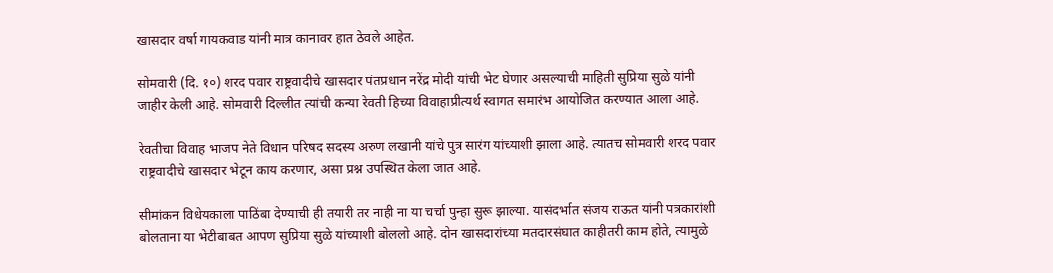खासदार वर्षा गायकवाड यांनी मात्र कानावर हात ठेवले आहेत.

सोमवारी (दि. १०) शरद पवार राष्ट्रवादीचे खासदार पंतप्रधान नरेंद्र मोदी यांची भेट घेणार असल्याची माहिती सुप्रिया सुळे यांनी जाहीर केली आहे. सोमवारी दिल्लीत त्यांची कन्या रेवती हिच्या विवाहाप्रीत्यर्थ स्वागत समारंभ आयोजित करण्यात आला आहे.

रेवतीचा विवाह भाजप नेते विधान परिषद सदस्य अरुण लखानी यांचे पुत्र सारंग यांच्याशी झाला आहे. त्यातच सोमवारी शरद पवार राष्ट्रवादीचे खासदार भेटून काय करणार, असा प्रश्न उपस्थित केला जात आहे.

सीमांकन विधेयकाला पाठिंबा देण्याची ही तयारी तर नाही ना या चर्चा पुन्हा सुरू झाल्या. यासंदर्भात संजय राऊत यांनी पत्रकारांशी बोलताना या भेटीबाबत आपण सुप्रिया सुळे यांच्याशी बोललो आहे. दोन खासदारांच्या मतदारसंघात काहीतरी काम होते, त्यामुळे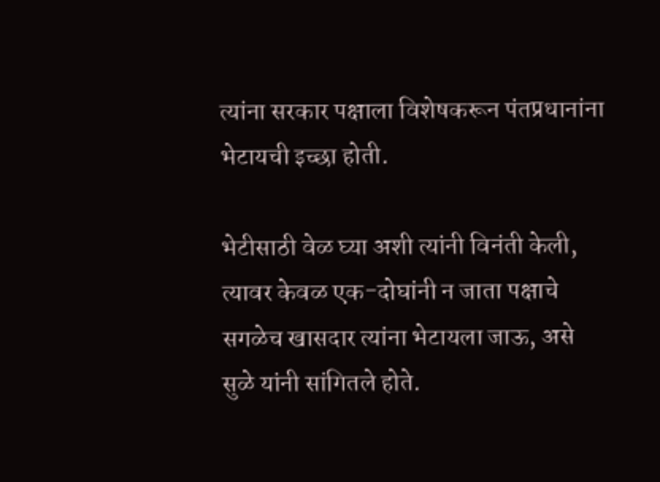त्यांना सरकार पक्षाला विशेषकरून पंतप्रधानांना भेटायची इच्छा होती.

भेटीसाठी वेळ घ्या अशी त्यांनी विनंती केली, त्यावर केवळ एक-दोघांनी न जाता पक्षाचे सगळेच खासदार त्यांना भेटायला जाऊ, असे सुळे यांनी सांगितले होते.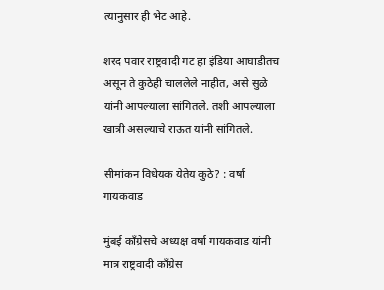त्यानुसार ही भेट आहे.

शरद पवार राष्ट्रवादी गट हा इंडिया आघाडीतच असून ते कुठेही चाललेले नाहीत, असे सुळे यांनी आपल्याला सांगितले. तशी आपल्याला खात्री असल्याचे राऊत यांनी सांगितले.

सीमांकन विधेयक येतेय कुठे? : वर्षा गायकवाड

मुंबई काँग्रेसचे अध्यक्ष वर्षा गायकवाड यांनी मात्र राष्ट्रवादी काँग्रेस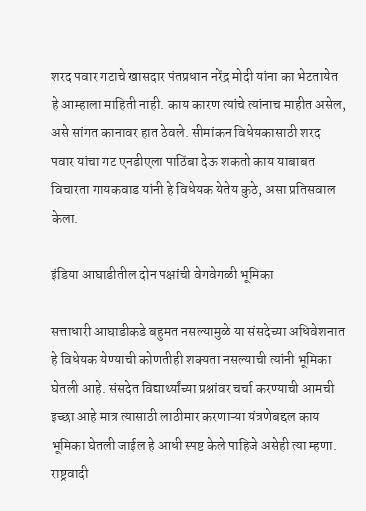शरद पवार गटाचे खासदार पंतप्रधान नरेंद्र मोदी यांना का भेटतायेत हे आम्हाला माहिती नाही. काय कारण त्यांचे त्यांनाच माहीत असेल, असे सांगत कानावर हात ठेवले. सीमांकन विधेयकासाठी शरद पवार यांचा गट एनडीएला पाठिंबा देऊ शकतो काय याबाबत विचारता गायकवाड यांनी हे विधेयक येतेय कुठे, असा प्रतिसवाल केला.

इंडिया आघाडीतील दोन पक्षांची वेगवेगळी भूमिका

सत्ताधारी आघाडीकडे बहुमत नसल्यामुळे या संसदेच्या अधिवेशनात हे विधेयक येण्याची कोणतीही शक्यता नसल्याची त्यांनी भूमिका घेतली आहे. संसदेत विद्यार्थ्यांच्या प्रश्नांवर चर्चा करण्याची आमची इच्छा आहे मात्र त्यासाठी लाठीमार करणाऱ्या यंत्रणेबद्दल काय भूमिका घेतली जाईल हे आधी स्पष्ट केले पाहिजे असेही त्या म्हणा. राष्ट्रवादी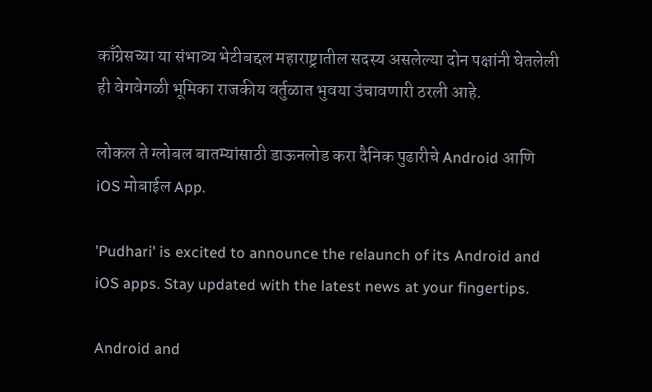काँग्रेसच्या या संभाव्य भेटीबद्दल महाराष्ट्रातील सदस्य असलेल्या दोन पक्षांनी घेतलेली ही वेगवेगळी भूमिका राजकीय वर्तुळात भुवया उंचावणारी ठरली आहे.

लोकल ते ग्लोबल बातम्यांसाठी डाऊनलोड करा दैनिक पुढारीचे Android आणि iOS मोबाईल App.

'Pudhari' is excited to announce the relaunch of its Android and iOS apps. Stay updated with the latest news at your fingertips.

Android and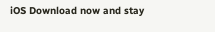iOS Download now and stay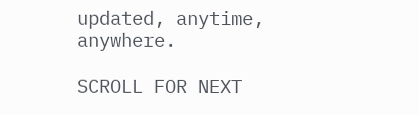updated, anytime, anywhere.

SCROLL FOR NEXT